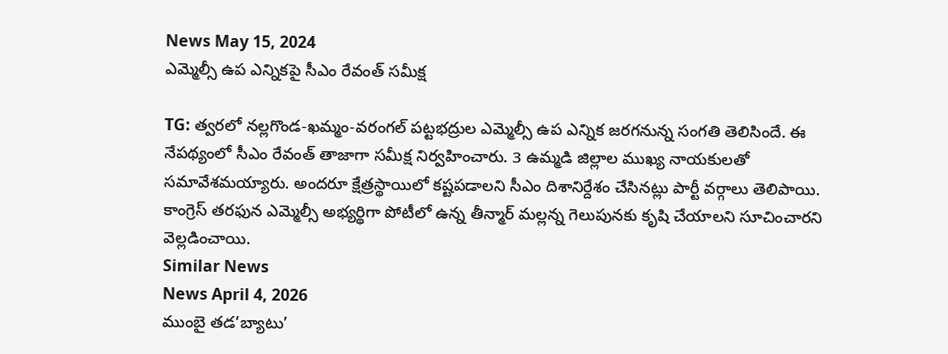News May 15, 2024
ఎమ్మెల్సీ ఉప ఎన్నికపై సీఎం రేవంత్ సమీక్ష

TG: త్వరలో నల్లగొండ-ఖమ్మం-వరంగల్ పట్టభద్రుల ఎమ్మెల్సీ ఉప ఎన్నిక జరగనున్న సంగతి తెలిసిందే. ఈ నేపథ్యంలో సీఎం రేవంత్ తాజాగా సమీక్ష నిర్వహించారు. 3 ఉమ్మడి జిల్లాల ముఖ్య నాయకులతో సమావేశమయ్యారు. అందరూ క్షేత్రస్థాయిలో కష్టపడాలని సీఎం దిశానిర్దేశం చేసినట్లు పార్టీ వర్గాలు తెలిపాయి. కాంగ్రెస్ తరఫున ఎమ్మెల్సీ అభ్యర్థిగా పోటీలో ఉన్న తీన్మార్ మల్లన్న గెలుపునకు కృషి చేయాలని సూచించారని వెల్లడించాయి.
Similar News
News April 4, 2026
ముంబై తడ’బ్యాటు’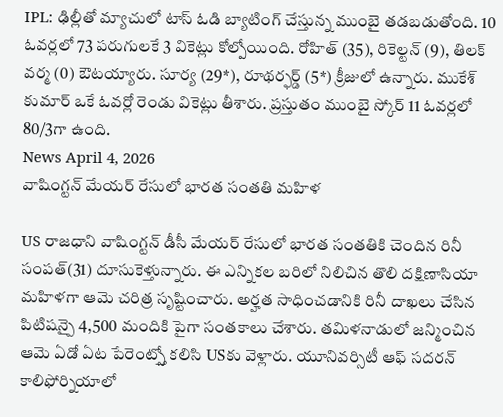IPL: ఢిల్లీతో మ్యాచులో టాస్ ఓడి బ్యాటింగ్ చేస్తున్న ముంబై తడబడుతోంది. 10 ఓవర్లలో 73 పరుగులకే 3 వికెట్లు కోల్పోయింది. రోహిత్ (35), రికెల్టన్ (9), తిలక్ వర్మ (0) ఔటయ్యారు. సూర్య (29*), రూథర్ఫర్డ్ (5*) క్రీజులో ఉన్నారు. ముకేశ్ కుమార్ ఒకే ఓవర్లో రెండు వికెట్లు తీశారు. ప్రస్తుతం ముంబై స్కోర్ 11 ఓవర్లలో 80/3గా ఉంది.
News April 4, 2026
వాషింగ్టన్ మేయర్ రేసులో భారత సంతతి మహిళ

US రాజధాని వాషింగ్టన్ డీసీ మేయర్ రేసులో భారత సంతతికి చెందిన రినీ సంపత్(31) దూసుకెళ్తున్నారు. ఈ ఎన్నికల బరిలో నిలిచిన తొలి దక్షిణాసియా మహిళగా ఆమె చరిత్ర సృష్టించారు. అర్హత సాధించడానికి రినీ దాఖలు చేసిన పిటిషన్పై 4,500 మందికి పైగా సంతకాలు చేశారు. తమిళనాడులో జన్మించిన ఆమె ఏడో ఏట పేరెంట్స్తో కలిసి USకు వెళ్లారు. యూనివర్సిటీ ఆఫ్ సదరన్ కాలిఫోర్నియాలో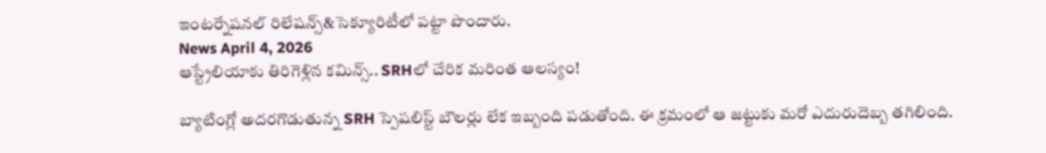ఇంటర్నేషనల్ రిలేషన్స్&సెక్యూరిటీలో పట్టా పొందారు.
News April 4, 2026
ఆస్ట్రేలియాకు తిరిగెళ్లిన కమిన్స్.. SRHలో చేరిక మరింత ఆలస్యం!

బ్యాటింగ్లో అదరగొడుతున్న SRH స్పెషలిస్ట్ బౌలర్లు లేక ఇబ్బంది పడుతోంది. ఈ క్రమంలో ఆ జట్టుకు మరో ఎదురుదెబ్బ తగిలింది.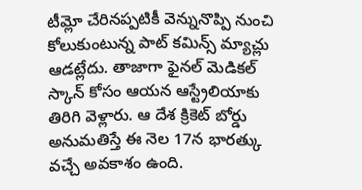టీమ్లో చేరినప్పటికీ వెన్నునొప్పి నుంచి కోలుకుంటున్న పాట్ కమిన్స్ మ్యాచ్లు ఆడట్లేదు. తాజాగా ఫైనల్ మెడికల్ స్కాన్ కోసం ఆయన ఆస్ట్రేలియాకు తిరిగి వెళ్లారు. ఆ దేశ క్రికెట్ బోర్డు అనుమతిస్తే ఈ నెల 17న భారత్కు వచ్చే అవకాశం ఉంది.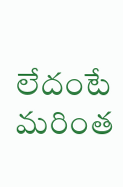లేదంటే మరింత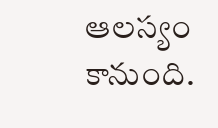ఆలస్యం కానుంది.